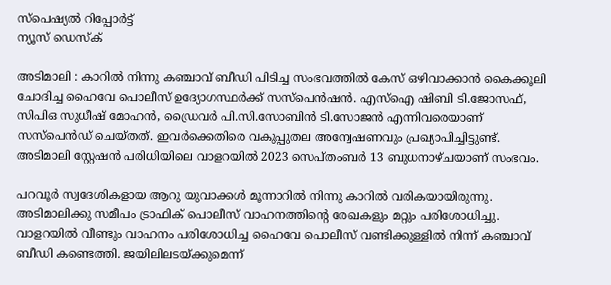സ്പെഷ്യൽ റിപ്പോര്‍ട്ട്
ന്യൂസ് ഡെസ്ക്

അടിമാലി : കാറിൽ നിന്നു കഞ്ചാവ് ബീഡി പിടിച്ച സംഭവത്തിൽ കേസ് ഒഴിവാക്കാൻ കൈക്കൂലി ചോദിച്ച ഹൈവേ പൊലീസ് ഉദ്യോഗസ്ഥർക്ക് സസ്പെൻഷൻ. എസ്ഐ ഷിബി ടി.ജോസഫ്, സിപിഒ സുധീഷ് മോഹൻ, ഡ്രൈവർ പി.സി.സോബിൻ ടി.സോജൻ എന്നിവരെയാണ് സസ്പെൻഡ് ചെയ്തത്. ഇവർക്കെതിരെ വകുപ്പുതല അന്വേഷണവും പ്രഖ്യാപിച്ചിട്ടുണ്ട്. അടിമാലി സ്റ്റേഷൻ പരിധിയിലെ വാളറയിൽ 2023 സെപ്തംബർ 13 ബുധനാഴ്ചയാണ് സംഭവം.

പറവൂർ സ്വദേശികളായ ആറു യുവാക്കൾ മൂന്നാറിൽ നിന്നു കാറിൽ വരികയായിരുന്നു. അടിമാലിക്കു സമീപം ട്രാഫിക് പൊലീസ് വാഹനത്തിന്റെ രേഖകളും മറ്റും പരിശോധിച്ചു. വാളറയിൽ വീണ്ടും വാഹനം പരിശോധിച്ച ഹൈവേ പൊലീസ് വണ്ടിക്കുള്ളിൽ നിന്ന് കഞ്ചാവ് ബീഡി കണ്ടെത്തി. ജയിലിലടയ്ക്കുമെന്ന്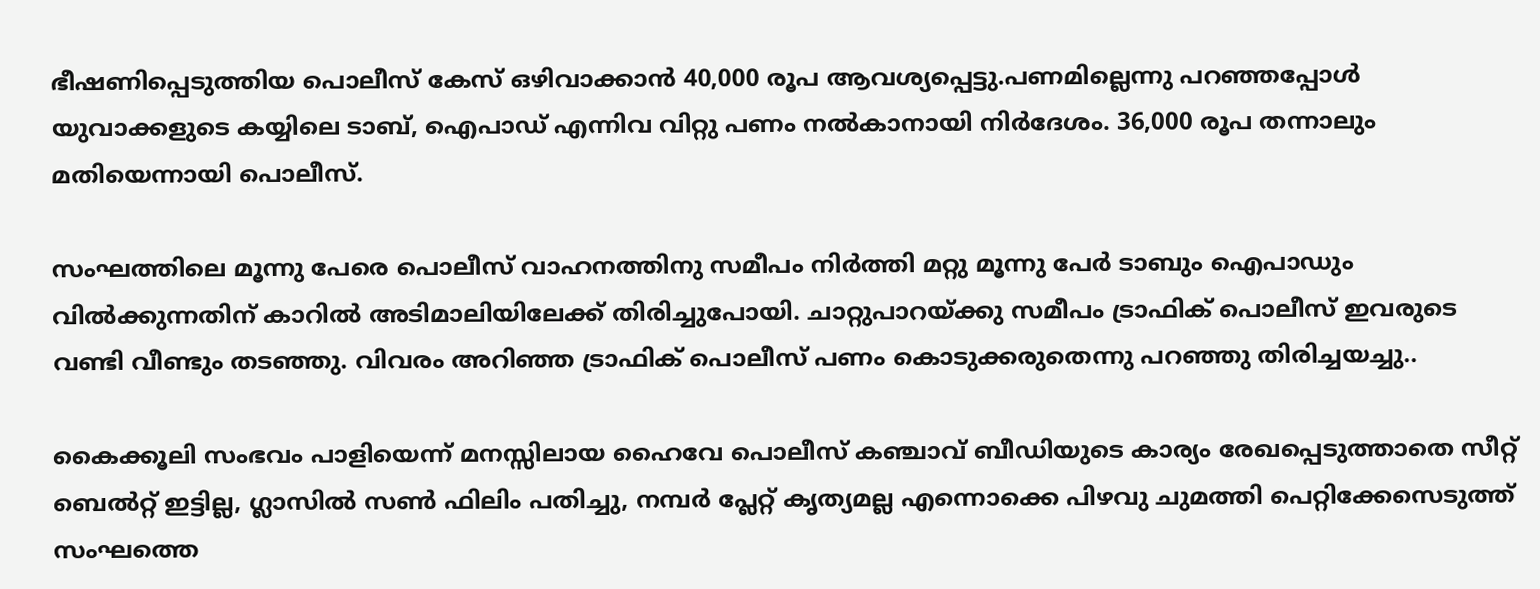ഭീഷണിപ്പെടുത്തിയ പൊലീസ് കേസ് ഒഴിവാക്കാൻ 40,000 രൂപ ആവശ്യപ്പെട്ടു.പണമില്ലെന്നു പറഞ്ഞപ്പോൾ യുവാക്കളുടെ കയ്യിലെ ടാബ്, ഐപാഡ് എന്നിവ വിറ്റു പണം നൽകാനായി നിർദേശം. 36,000 രൂപ തന്നാലും മതിയെന്നായി പൊലീസ്.

സംഘത്തിലെ മൂന്നു പേരെ പൊലീസ് വാഹനത്തിനു സമീപം നിർത്തി മറ്റു മൂന്നു പേർ ടാബും ഐപാഡും വിൽക്കുന്നതിന് കാറിൽ അടിമാലിയിലേക്ക് തിരിച്ചുപോയി. ചാറ്റുപാറയ്ക്കു സമീപം ട്രാഫിക് പൊലീസ് ഇവരുടെ വണ്ടി വീണ്ടും തടഞ്ഞു. വിവരം അറിഞ്ഞ ട്രാഫിക് പൊലീസ് പണം കൊടുക്കരുതെന്നു പറഞ്ഞു തിരിച്ചയച്ചു..

കൈക്കൂലി സംഭവം പാളിയെന്ന് മനസ്സിലായ ഹൈവേ പൊലീസ് കഞ്ചാവ് ബീഡിയുടെ കാര്യം രേഖപ്പെടുത്താതെ സീറ്റ് ബെൽറ്റ് ഇട്ടില്ല, ഗ്ലാസിൽ സൺ ഫിലിം പതിച്ചു, നമ്പർ പ്ലേറ്റ് കൃത്യമല്ല എന്നൊക്കെ പിഴവു ചുമത്തി പെറ്റിക്കേസെടുത്ത് സംഘത്തെ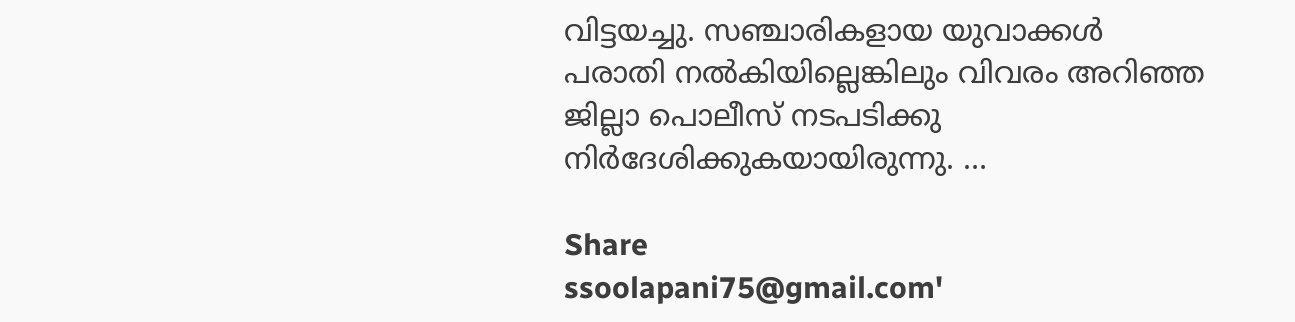വിട്ടയച്ചു. സഞ്ചാരികളായ യുവാക്കൾ പരാതി നൽകിയില്ലെങ്കിലും വിവരം അറിഞ്ഞ ജില്ലാ പൊലീസ് നടപടിക്കു നിർദേശിക്കുകയായിരുന്നു. …

Share
ssoolapani75@gmail.com'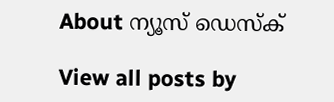About ന്യൂസ് ഡെസ്ക്

View all posts by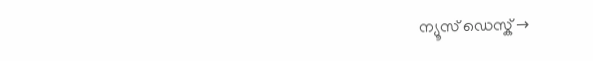ന്യൂസ് ഡെസ്ക് →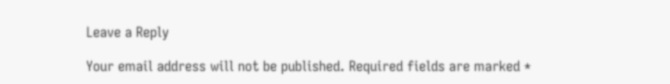Leave a Reply

Your email address will not be published. Required fields are marked *